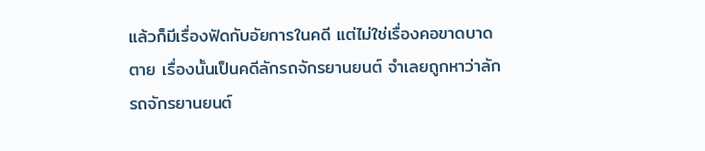แล้วก็มีเรื่องฟัดกับอัยการในคดี แต่ไม่ใช่เรื่องคอขาดบาดตาย เรื่องนั้นเป็นคดีลักรถจักรยานยนต์ จำเลยถูกหาว่าลักรถจักรยานยนต์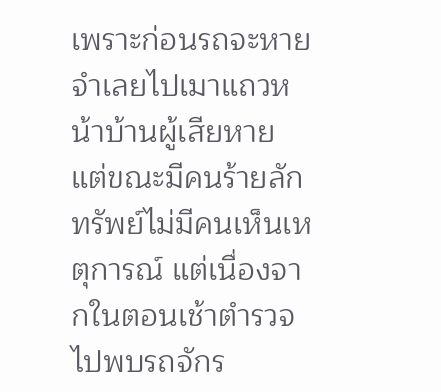เพราะก่อนรถจะหายจำเลยไปเมาแถวหน้าบ้านผู้เสียหาย แต่ขณะมีคนร้ายลักทรัพย์ไม่มีคนเห็นเหตุการณ์ แต่เนื่องจากในตอนเช้าตำรวจไปพบรถจักร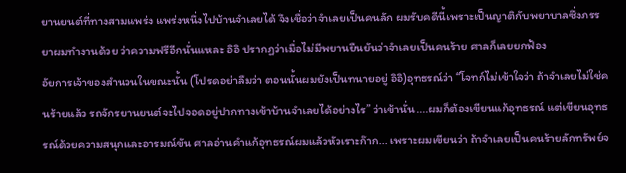ยานยนต์ที่ทางสามแพร่ง แพร่งหนึ่งไปบ้านจำเลยได้ จึงเชื่อว่าจำเลยเป็นคนลัก ผมรับคดีนี้เพราะเป็นญาติกับพยาบาลซึ่งภรรยาผมทำงานด้วย ว่าความฟรีอีกนั่นแหละ อิอิ ปรากฏว่าเมื่อไม่มีพยานยืนยันว่าจำเลยเป็นคนร้าย ศาลก็เลยยกฟ้อง
อัยการเจ้าของสำนวนในขณะนั้น (โปรดอย่าลืมว่า ตอนนั้นผมยังเป็นทนายอยู่ อิอิ)อุทธรณ์ว่า “โจทก์ไม่เข้าใจว่า ถ้าจำเลยไม่ใช่คนร้ายแล้ว รถจักรยานยนต์จะไปจอดอยู่ปากทางเข้าบ้านจำเลยได้อย่างไร” ว่าเข้านั่น....ผมก็ต้องเขียนแก้อุทธรณ์ แต่เขียนอุทธรณ์ด้วยความสนุกและอารมณ์ขัน ศาลอ่านคำแก้อุทธรณ์ผมแล้วหัวเราะก๊าก... เพราะผมเขียนว่า ถ้าจำเลยเป็นคนร้ายลักทรัพย์จ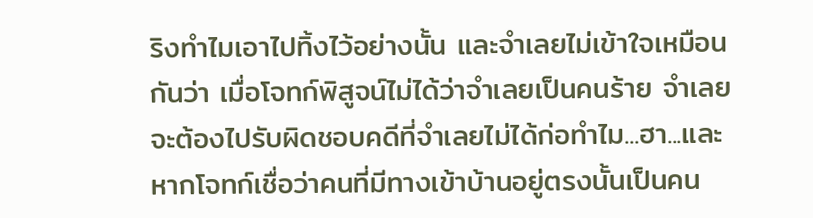ริงทำไมเอาไปทิ้งไว้อย่างนั้น และจำเลยไม่เข้าใจเหมือนกันว่า เมื่อโจทก์พิสูจน์ไม่ได้ว่าจำเลยเป็นคนร้าย จำเลยจะต้องไปรับผิดชอบคดีที่จำเลยไม่ได้ก่อทำไม...ฮา...และหากโจทก์เชื่อว่าคนที่มีทางเข้าบ้านอยู่ตรงนั้นเป็นคน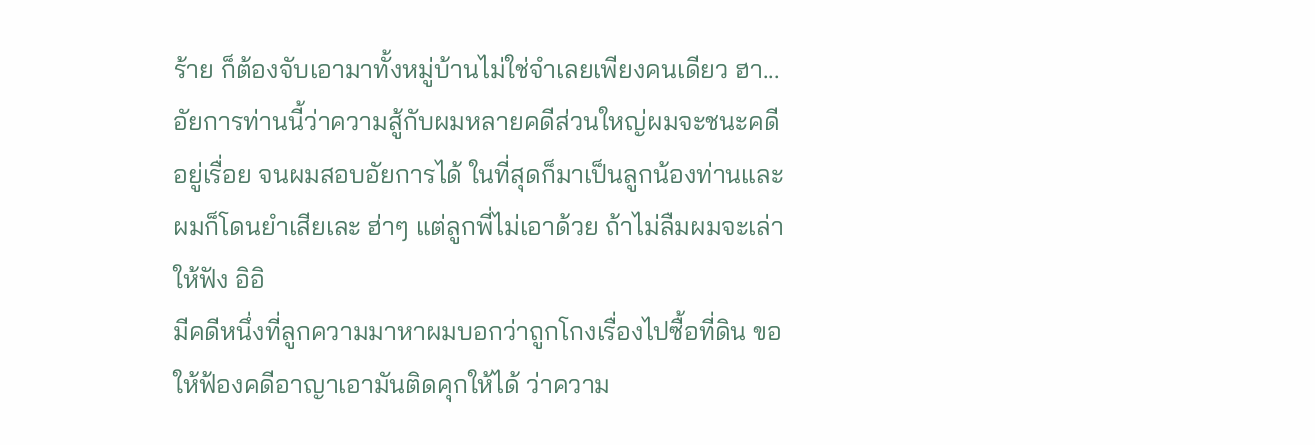ร้าย ก็ต้องจับเอามาทั้งหมู่บ้านไม่ใช่จำเลยเพียงคนเดียว ฮา...
อัยการท่านนี้ว่าความสู้กับผมหลายคดีส่วนใหญ่ผมจะชนะคดีอยู่เรื่อย จนผมสอบอัยการได้ ในที่สุดก็มาเป็นลูกน้องท่านและผมก็โดนยำเสียเละ ฮ่าๆ แต่ลูกพี่ไม่เอาด้วย ถ้าไม่ลืมผมจะเล่าให้ฟัง อิอิ
มีคดีหนึ่งที่ลูกความมาหาผมบอกว่าถูกโกงเรื่องไปซื้อที่ดิน ขอให้ฟ้องคดีอาญาเอามันติดคุกให้ได้ ว่าความ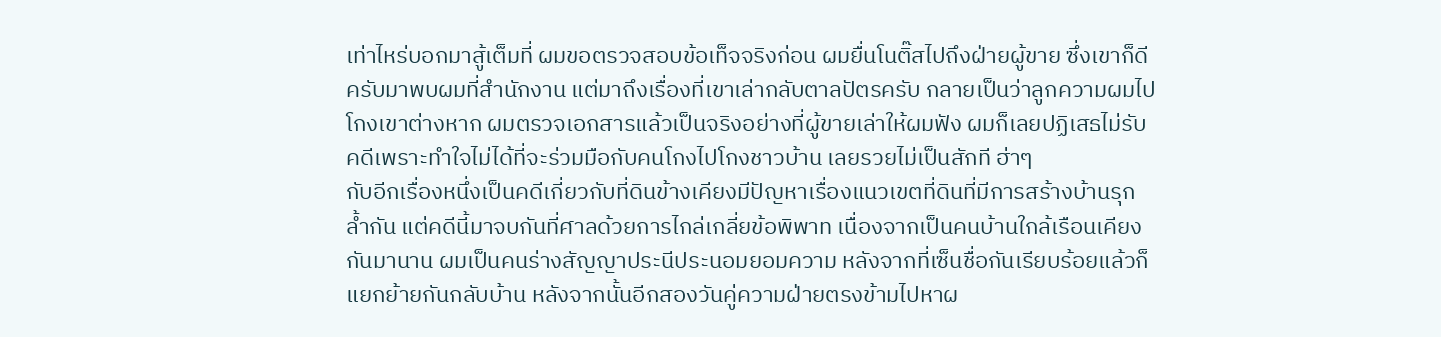เท่าไหร่บอกมาสู้เต็มที่ ผมขอตรวจสอบข้อเท็จจริงก่อน ผมยื่นโนติ๊สไปถึงฝ่ายผู้ขาย ซึ่งเขาก็ดีครับมาพบผมที่สำนักงาน แต่มาถึงเรื่องที่เขาเล่ากลับตาลปัตรครับ กลายเป็นว่าลูกความผมไปโกงเขาต่างหาก ผมตรวจเอกสารแล้วเป็นจริงอย่างที่ผู้ขายเล่าให้ผมฟัง ผมก็เลยปฏิเสธไม่รับคดีเพราะทำใจไม่ได้ที่จะร่วมมือกับคนโกงไปโกงชาวบ้าน เลยรวยไม่เป็นสักที ฮ่าๆ
กับอีกเรื่องหนึ่งเป็นคดีเกี่ยวกับที่ดินข้างเคียงมีปัญหาเรื่องแนวเขตที่ดินที่มีการสร้างบ้านรุกล้ำกัน แต่คดีนี้มาจบกันที่ศาลด้วยการไกล่เกลี่ยข้อพิพาท เนื่องจากเป็นคนบ้านใกล้เรือนเคียงกันมานาน ผมเป็นคนร่างสัญญาประนีประนอมยอมความ หลังจากที่เซ็นชื่อกันเรียบร้อยแล้วก็แยกย้ายกันกลับบ้าน หลังจากนั้นอีกสองวันคู่ความฝ่ายตรงข้ามไปหาผ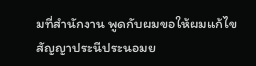มที่สำนักงาน พูดกับผมขอให้ผมแก้ไขสัญญาประนีประนอมย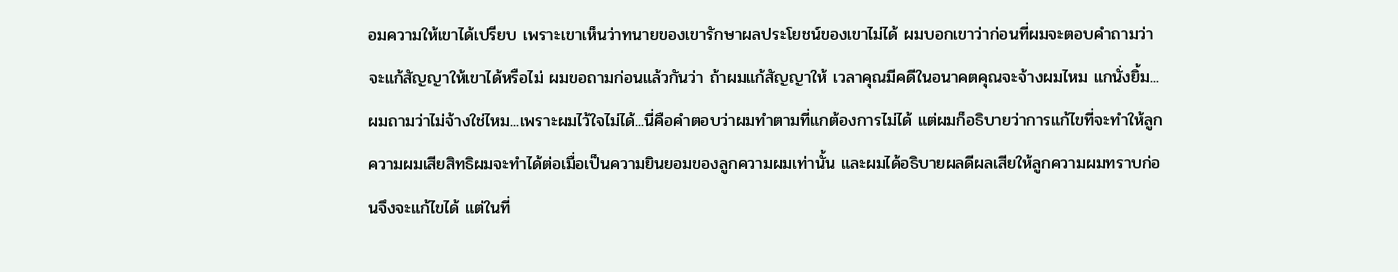อมความให้เขาได้เปรียบ เพราะเขาเห็นว่าทนายของเขารักษาผลประโยชน์ของเขาไม่ได้ ผมบอกเขาว่าก่อนที่ผมจะตอบคำถามว่าจะแก้สัญญาให้เขาได้หรือไม่ ผมขอถามก่อนแล้วกันว่า ถ้าผมแก้สัญญาให้ เวลาคุณมีคดีในอนาคตคุณจะจ้างผมไหม แกนั่งยิ้ม...ผมถามว่าไม่จ้างใช่ไหม...เพราะผมไว้ใจไม่ได้...นี่คือคำตอบว่าผมทำตามที่แกต้องการไม่ได้ แต่ผมก็อธิบายว่าการแก้ไขที่จะทำให้ลูกความผมเสียสิทธิผมจะทำได้ต่อเมื่อเป็นความยินยอมของลูกความผมเท่านั้น และผมได้อธิบายผลดีผลเสียให้ลูกความผมทราบก่อนจึงจะแก้ไขได้ แต่ในที่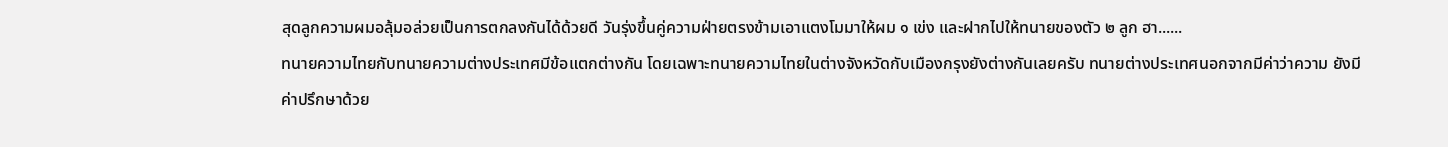สุดลูกความผมอลุ้มอล่วยเป็นการตกลงกันได้ด้วยดี วันรุ่งขึ้นคู่ความฝ่ายตรงข้ามเอาแตงโมมาให้ผม ๑ เข่ง และฝากไปให้ทนายของตัว ๒ ลูก ฮา......
ทนายความไทยกับทนายความต่างประเทศมีข้อแตกต่างกัน โดยเฉพาะทนายความไทยในต่างจังหวัดกับเมืองกรุงยังต่างกันเลยครับ ทนายต่างประเทศนอกจากมีค่าว่าความ ยังมีค่าปรึกษาด้วย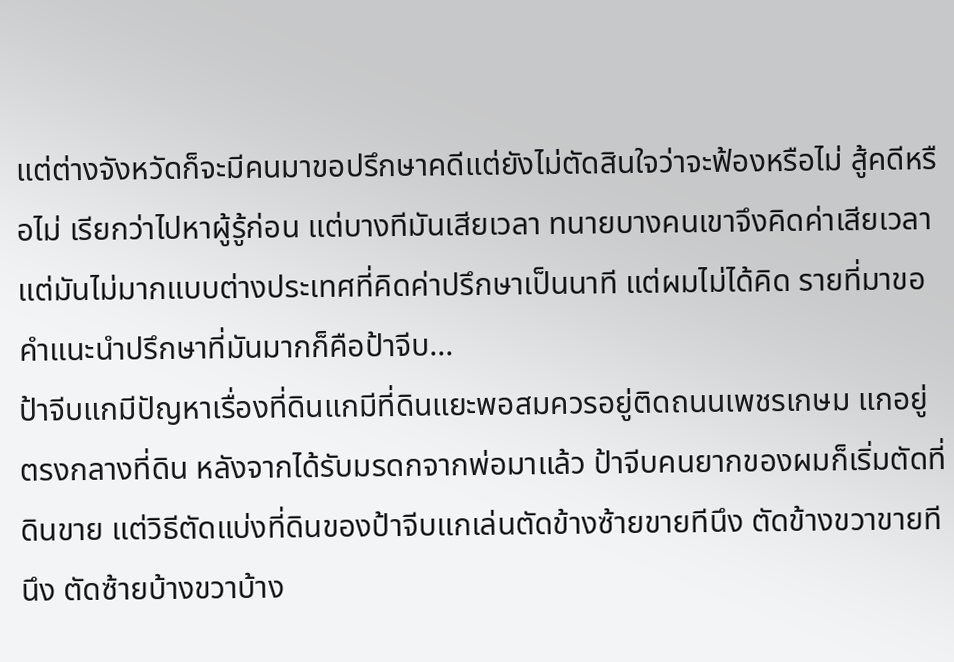แต่ต่างจังหวัดก็จะมีคนมาขอปรึกษาคดีแต่ยังไม่ตัดสินใจว่าจะฟ้องหรือไม่ สู้คดีหรือไม่ เรียกว่าไปหาผู้รู้ก่อน แต่บางทีมันเสียเวลา ทนายบางคนเขาจึงคิดค่าเสียเวลาแต่มันไม่มากแบบต่างประเทศที่คิดค่าปรึกษาเป็นนาที แต่ผมไม่ได้คิด รายที่มาขอคำแนะนำปรึกษาที่มันมากก็คือป้าจีบ...
ป้าจีบแกมีปัญหาเรื่องที่ดินแกมีที่ดินแยะพอสมควรอยู่ติดถนนเพชรเกษม แกอยู่ตรงกลางที่ดิน หลังจากได้รับมรดกจากพ่อมาแล้ว ป้าจีบคนยากของผมก็เริ่มตัดที่ดินขาย แต่วิธีตัดแบ่งที่ดินของป้าจีบแกเล่นตัดข้างซ้ายขายทีนึง ตัดข้างขวาขายทีนึง ตัดซ้ายบ้างขวาบ้าง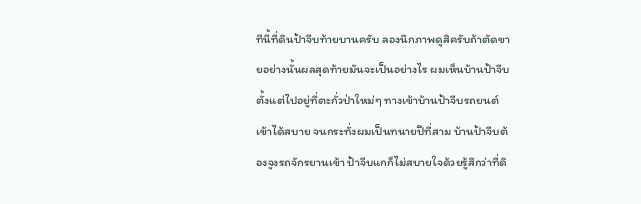ทีนี้ที่ดินป้าจีบท้ายบานครับ ลองนึกภาพดูสิครับถ้าตัดขายอย่างนั้นผลสุดท้ายมันจะเป็นอย่างไร ผมเห็นบ้านป้าจีบตั้งแต่ไปอยู่ที่ตะกั่วป่าใหม่ๆ ทางเข้าบ้านป้าจีบรถยนต์เข้าได้สบาย จนกระทั่งผมเป็นทนายปีที่สาม บ้านป้าจีบต้องจูงรถจักรยานเข้า ป้าจีบแกก็ไม่สบายใจด้วยรู้สึกว่าที่ดิ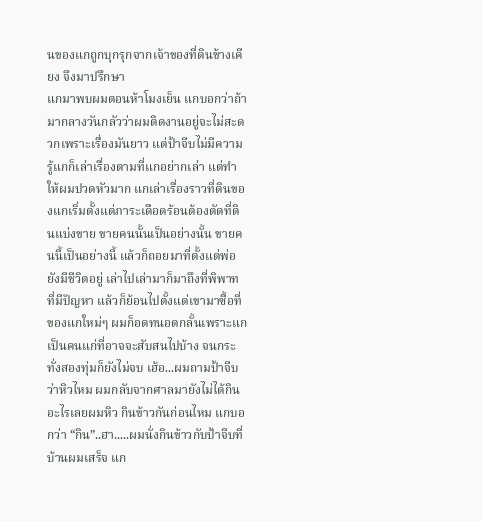นของแกถูกบุกรุกจากเจ้าของที่ดินข้างเคียง จึงมาปรึกษา
แกมาพบผมตอนห้าโมงเย็น แกบอกว่าถ้ามากลางวันกลัวว่าผมติดงานอยู่จะไม่สะดวกเพราะเรื่องมันยาว แต่ป้าจีบไม่มีความรู้แกก็เล่าเรื่องตามที่แกอย่ากเล่า แต่ทำให้ผมปวดหัวมาก แกเล่าเรื่องราวที่ดินของแกเริ่มตั้งแต่ภาระเดือดร้อนต้องตัดที่ดินแบ่งขาย ขายคนนั้นเป็นอย่างนั้น ขายคนนี้เป็นอย่างนี้ แล้วก็ถอยมาที่ตั้งแต่พ่อยังมีชีวิตอยู่ เล่าไปเล่ามาก็มาถึงที่พิพาทที่มีปัญหา แล้วก็ย้อนไปตั้งแต่เขามาซื้อที่ของแกใหม่ๆ ผมก็อดทนอดกลั้นเพราะแกเป็นคนแก่ที่อาจจะสับสนไปบ้าง จนกระทั่งสองทุ่มก็ยังไม่จบ เฮ้อ...ผมถามป้าจีบว่าหิวไหม ผมกลับจากศาลมายังไม่ได้กินอะไรเลยผมหิว กินข้าวกันก่อนไหม แกบอกว่า “กิน”..ฮา.....ผมนั่งกินข้าวกับป้าจีบที่บ้านผมเสร็จ แก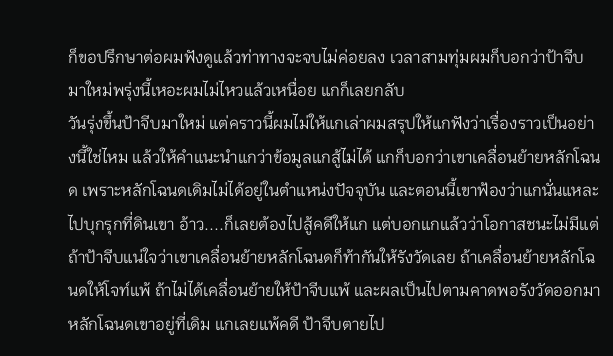ก็ขอปรึกษาต่อผมฟังดูแล้วท่าทางจะจบไม่ค่อยลง เวลาสามทุ่มผมก็บอกว่าป้าจีบมาใหม่พรุ่งนี้เหอะผมไม่ไหวแล้วเหนื่อย แกก็เลยกลับ
วันรุ่งขึ้นป้าจีบมาใหม่ แต่คราวนี้ผมไม่ให้แกเล่าผมสรุปให้แกฟังว่าเรื่องราวเป็นอย่างนี้ใช่ไหม แล้วให้คำแนะนำแกว่าข้อมูลแกสู้ไม่ได้ แกก็บอกว่าเขาเคลื่อนย้ายหลักโฉนด เพราะหลักโฉนดเดิมไม่ได้อยู่ในตำแหน่งปัจจุบัน และตอนนี้เขาฟ้องว่าแกนั่นแหละไปบุกรุกที่ดินเขา อ้าว....ก็เลยต้องไปสู้คดีให้แก แต่บอกแกแล้วว่าโอกาสชนะไม่มีแต่ถ้าป้าจีบแน่ใจว่าเขาเคลื่อนย้ายหลักโฉนดก็ท้ากันให้รังวัดเลย ถ้าเคลื่อนย้ายหลักโฉนดให้โจท์แพ้ ถ้าไม่ได้เคลื่อนย้ายให้ป้าจีบแพ้ และผลเป็นไปตามคาดพอรังวัดออกมาหลักโฉนดเขาอยู่ที่เดิม แกเลยแพ้คดี ป้าจีบตายไป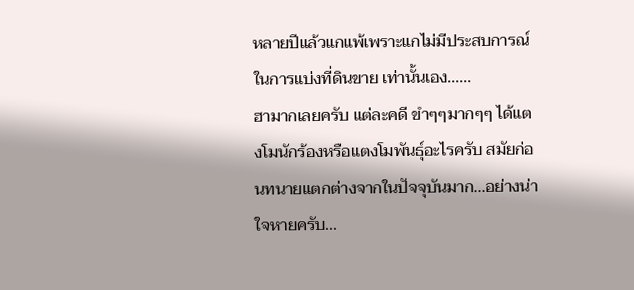หลายปีแล้วแกแพ้เพราะแกไม่มีประสบการณ์ในการแบ่งที่ดินขาย เท่านั้นเอง......
ฮามากเลยครับ แต่ละคดี ขำๆๆมากๆๆ ได้แตงโมนักร้องหรือแตงโมพันธุ์อะไรครับ สมัยก่อนทนายแตกต่างจากในปัจจุบันมาก...อย่างน่าใจหายครับ...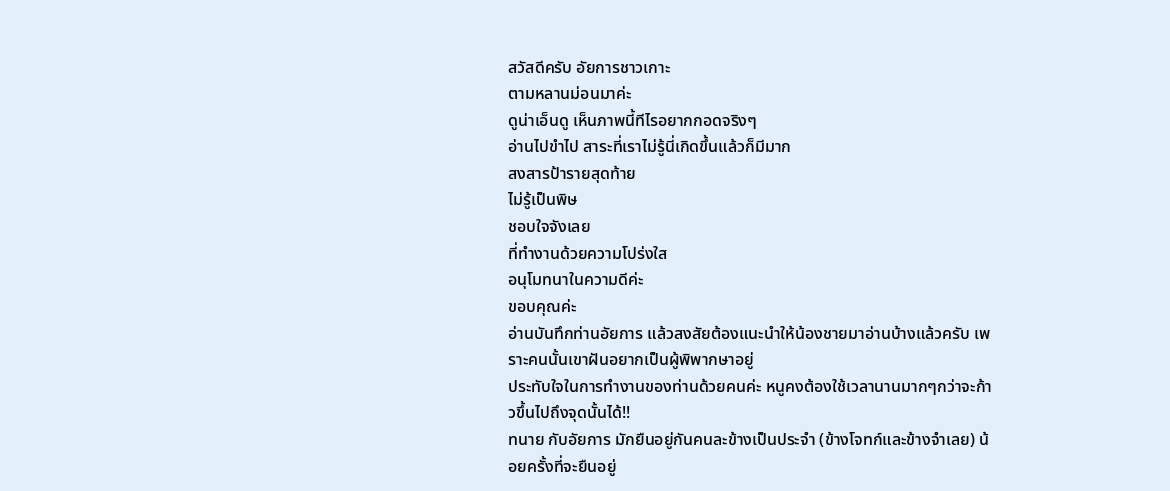สวัสดีครับ อัยการชาวเกาะ
ตามหลานม่อนมาค่ะ
ดูน่าเอ็นดู เห็นภาพนี้ทีไรอยากกอดจริงๆ
อ่านไปขำไป สาระที่เราไม่รู้นี่เกิดขึ้นแล้วก็มีมาก
สงสารป้ารายสุดท้าย
ไม่รู้เป็นพิษ
ชอบใจจังเลย
ที่ทำงานด้วยความโปร่งใส
อนุโมทนาในความดีค่ะ
ขอบคุณค่ะ
อ่านบันทึกท่านอัยการ แล้วสงสัยต้องแนะนำให้น้องชายมาอ่านบ้างแล้วครับ เพราะคนนั้นเขาฝันอยากเป็นผู้พิพากษาอยู่
ประทับใจในการทำงานของท่านด้วยคนค่ะ หนูคงต้องใช้เวลานานมากๆกว่าจะก้าวขึ้นไปถึงจุดนั้นได้!!
ทนาย กับอัยการ มักยืนอยู่กันคนละข้างเป็นประจำ (ข้างโจทก์และข้างจำเลย) น้อยครั้งที่จะยืนอยู่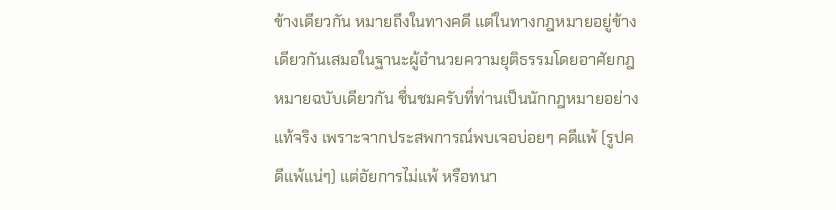ข้างเดียวกัน หมายถึงในทางคดี แต่ในทางกฎหมายอยู่ข้างเดียวกันเสมอในฐานะผู้อำนวยความยุติธรรมโดยอาศัยกฎหมายฉบับเดียวกัน ชื่นชมครับที่ท่านเป็นนักกฎหมายอย่างแท้จริง เพราะจากประสพการณ์พบเจอบ่อยๆ คดีแพ้ (รูปคดีแพ้แน่ๆ) แต่อัยการไม่แพ้ หรือทนา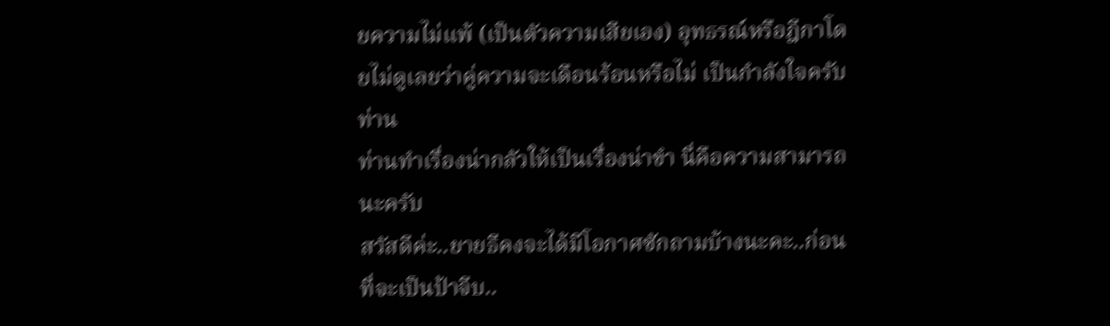ยความไม่แพ้ (เป็นตัวความเสียเอง) อุทธรณ์หรือฎีกาโดยไม่ดูเลยว่าคู่ความจะเดือนร้อนหรือไม่ เป็นกำลังใจครับท่าน
ท่านทำเรื่องน่ากลัวให้เป็นเรื่องน่าขำ นี่คือความสามารถนะครับ
สวัสดีค่ะ..ยายธีคงจะได้มีโอกาศซักถามบ้างนะคะ..ก่อนที่จะเป็นป้าจีบ..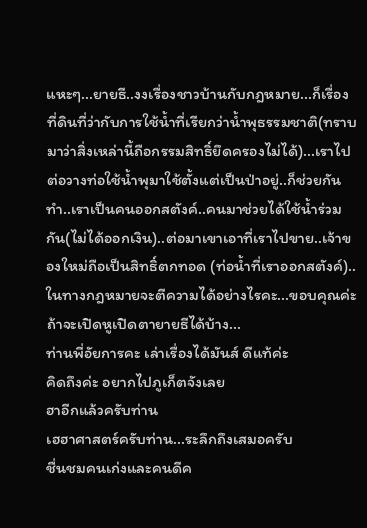แหะๆ...ยายธี..งงเรื่องชาวบ้านกับกฎหมาย...ก็เรื่องที่ดินที่ว่ากับการใช้น้ำที่เรียกว่าน้ำพุธรรมชาติ(ทราบมาว่าสิ่งเหล่านี้ถือกรรมสิทธิ์ยึดครองไม่ได้)...เราไปต่อวางท่อใช้น้ำพุมาใช้ตั้งแต่เป็นป่าอยู่..ก็ช่วยกันทำ..เราเป็นคนออกสตังค์..คนมาช่วยได้ใช้น้ำร่วมกัน(ไม่ได้ออกเงิน)..ต่อมาเขาเอาที่เราไปขาย..เจ้าของใหม่ถือเป็นสิทธิ์ตกทอด (ท่อน้ำที่เราออกสตังค์)..ในทางกฎหมายจะตีความได้อย่างไรคะ...ขอบคุณค่ะถ้าจะเปิดหูเปิดตายายธีได้บ้าง...
ท่านพี่อัยการคะ เล่าเรื่องได้มันส์ ดีแท้ค่ะ
คิดถึงค่ะ อยากไปภูเก็ตจังเลย
ฮาอีกแล้วครับท่าน
เฮฮาศาสตร์ครับท่าน...ระลึกถึงเสมอครับ
ชื่นชมคนเก่งและคนดีค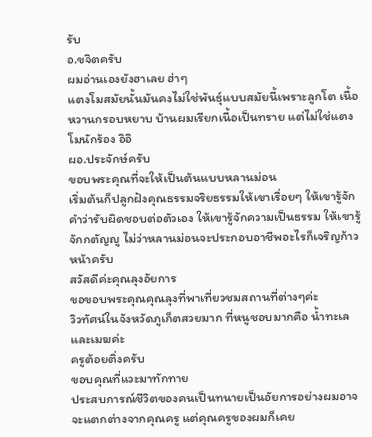รับ
อ.ขจิตครับ
ผมอ่านเองยังฮาเลย ฮ่าๆ
แตงโมสมัยนั้นมันคงไม่ใช่พันธุ์แบบสมัยนี้เพราะลูกโต เนื้อหวานกรอบหยาบ บ้านผมเรียกเนื้อเป็นทราย แต่ไม่ใช่แตงโมนักร้อง อิอิ
ผอ.ประจักษ์ครับ
ขอบพระคุณที่จะให้เป็นต้นแบบหลานม่อน
เริ่มต้นก็ปลูกฝังคุณธรรมจริยธรรมให้เขาเรื่อยๆ ให้เขารู้จักคำว่ารับผิดชอบต่อตัวเอง ให้เขารู้จักความเป็นธรรม ให้เขารู้จักกตัญญู ไม่ว่าหลานม่อนจะประกอบอาชีพอะไรก็เจริญก้าวหน้าครับ
สวัสดีค่ะคุณลุงอัยการ
ขอขอบพระคุณคุณลุงที่พาเที่ยวชมสถานที่ต่างๆค่ะ
วิวทัศน์ในจังหวัดภูเก็ตสวยมาก ที่หนูชอบมากคือ น้ำทะเล และเมฆค่ะ
ครูต้อยติ่งครับ
ขอบคุณที่แวะมาทักทาย
ประสบการณ์ชีวิตของคนเป็นทนายเป็นอัยการอย่างผมอาจจะแตกต่างจากคุณครู แต่คุณครูของผมก็เคย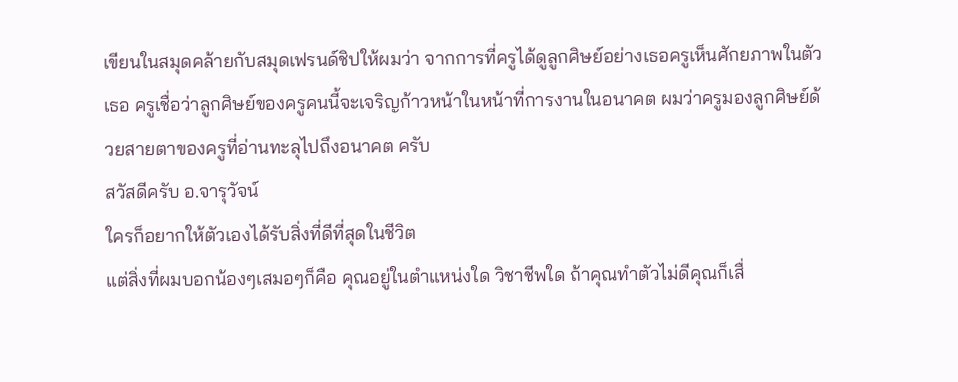เขียนในสมุดคล้ายกับสมุดเฟรนด์ชิปให้ผมว่า จากการที่ครูได้ดูลูกศิษย์อย่างเธอครูเห็นศักยภาพในตัวเธอ ครูเชื่อว่าลูกศิษย์ของครูคนนี้จะเจริญก้าวหน้าในหน้าที่การงานในอนาคต ผมว่าครูมองลูกศิษย์ด้วยสายตาของครูที่อ่านทะลุไปถึงอนาคต ครับ
สวัสดีครับ อ.จารุวัจน์
ใครก็อยากให้ตัวเองได้รับสิ่งที่ดีที่สุดในชีวิต
แต่สิ่งที่ผมบอกน้องๆเสมอๆก็คือ คุณอยู่ในตำแหน่งใด วิชาชีพใด ถ้าคุณทำตัวไม่ดีคุณก็เสื่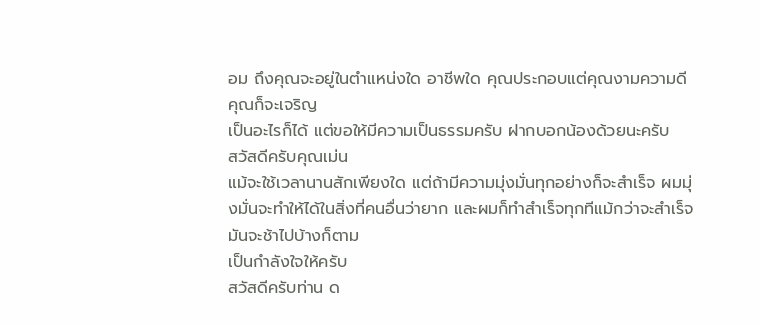อม ถึงคุณจะอยู่ในตำแหน่งใด อาชีพใด คุณประกอบแต่คุณงามความดี คุณก็จะเจริญ
เป็นอะไรก็ได้ แต่ขอให้มีความเป็นธรรมครับ ฝากบอกน้องด้วยนะครับ
สวัสดีครับคุณเม่น
แม้จะใช้เวลานานสักเพียงใด แต่ถ้ามีความมุ่งมั่นทุกอย่างก็จะสำเร็จ ผมมุ่งมั่นจะทำให้ได้ในสิ่งที่คนอื่นว่ายาก และผมก็ทำสำเร็จทุกทีแม้กว่าจะสำเร็จมันจะช้าไปบ้างก็ตาม
เป็นกำลังใจให้ครับ
สวัสดีครับท่าน ด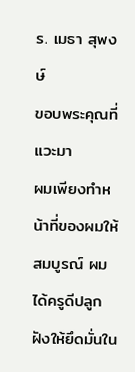ร. เมธา สุพงษ์
ขอบพระคุณที่แวะมา
ผมเพียงทำหน้าที่ของผมให้สมบูรณ์ ผมได้ครูดีปลูกฝังให้ยึดมั่นใน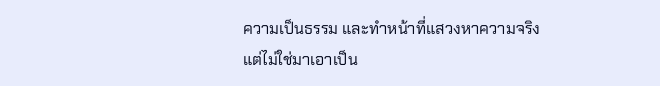ความเป็นธรรม และทำหน้าที่แสวงหาความจริง แต่ไม่ใช่มาเอาเป็น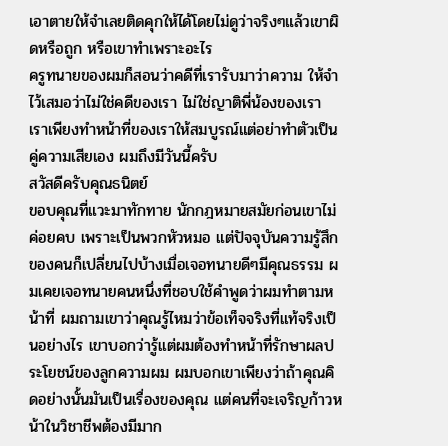เอาตายให้จำเลยติดคุกให้ได้โดยไม่ดูว่าจริงๆแล้วเขาผิดหรือถูก หรือเขาทำเพราะอะไร
ครูทนายของผมก็สอนว่าคดีที่เรารับมาว่าความ ให้จำไว้เสมอว่าไม่ใช่คดีของเรา ไม่ใช่ญาติพี่น้องของเรา เราเพียงทำหน้าที่ของเราให้สมบูรณ์แต่อย่าทำตัวเป็นคู่ความเสียเอง ผมถึงมีวันนี้ครับ
สวัสดีครับคุณธนิตย์
ขอบคุณที่แวะมาทักทาย นักกฎหมายสมัยก่อนเขาไม่ค่อยคบ เพราะเป็นพวกหัวหมอ แต่ปัจจุบันความรู้สึกของคนก็เปลี่ยนไปบ้างเมื่อเจอทนายดีๆมีคุณธรรม ผมเคยเจอทนายคนหนึ่งที่ชอบใช้คำพูดว่าผมทำตามหน้าที่ ผมถามเขาว่าคุณรู้ไหมว่าข้อเท็จจริงที่แท้จริงเป็นอย่างไร เขาบอกว่ารู้แต่ผมต้องทำหน้าที่รักษาผลประโยชน์ของลูกความผม ผมบอกเขาเพียงว่าถ้าคุณคิดอย่างนั้นมันเป็นเรื่องของคุณ แต่คนที่จะเจริญก้าวหน้าในวิชาชีพต้องมีมาก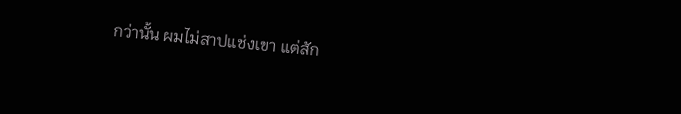กว่านั้น ผมไม่สาปแช่งเขา แต่สัก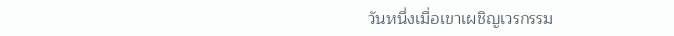วันหนึ่งเมื่อเขาเผชิญเวรกรรม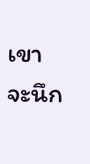เขาจะนึก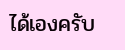ได้เองครับ